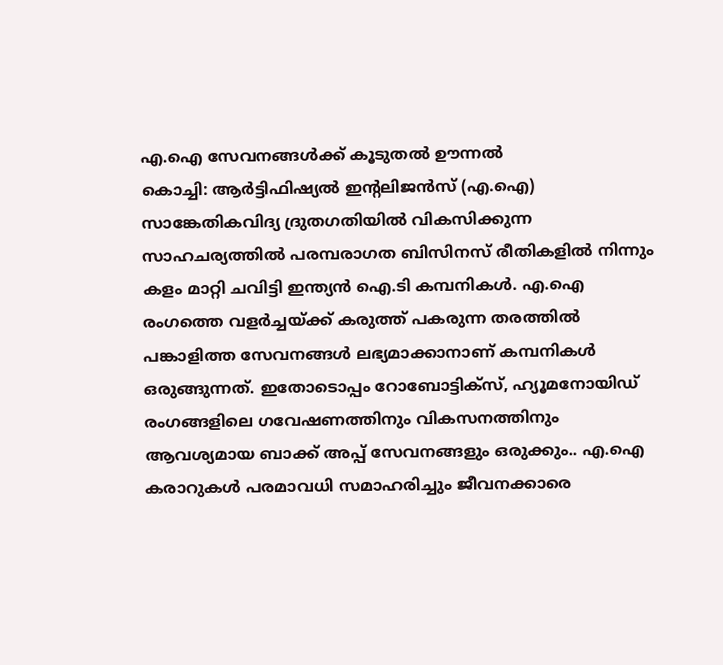എ.ഐ സേവനങ്ങൾക്ക് കൂടുതൽ ഊന്നൽ
കൊച്ചി: ആർട്ടിഫിഷ്യൽ ഇന്റലിജൻസ് (എ.ഐ) സാങ്കേതികവിദ്യ ദ്രുതഗതിയിൽ വികസിക്കുന്ന സാഹചര്യത്തിൽ പരമ്പരാഗത ബിസിനസ് രീതികളിൽ നിന്നും കളം മാറ്റി ചവിട്ടി ഇന്ത്യൻ ഐ.ടി കമ്പനികൾ. എ.ഐ രംഗത്തെ വളർച്ചയ്ക്ക് കരുത്ത് പകരുന്ന തരത്തിൽ പങ്കാളിത്ത സേവനങ്ങൾ ലഭ്യമാക്കാനാണ് കമ്പനികൾ ഒരുങ്ങുന്നത്. ഇതോടൊപ്പം റോബോട്ടിക്സ്, ഹ്യൂമനോയിഡ് രംഗങ്ങളിലെ ഗവേഷണത്തിനും വികസനത്തിനും ആവശ്യമായ ബാക്ക് അപ്പ് സേവനങ്ങളും ഒരുക്കും.. എ.ഐ കരാറുകൾ പരമാവധി സമാഹരിച്ചും ജീവനക്കാരെ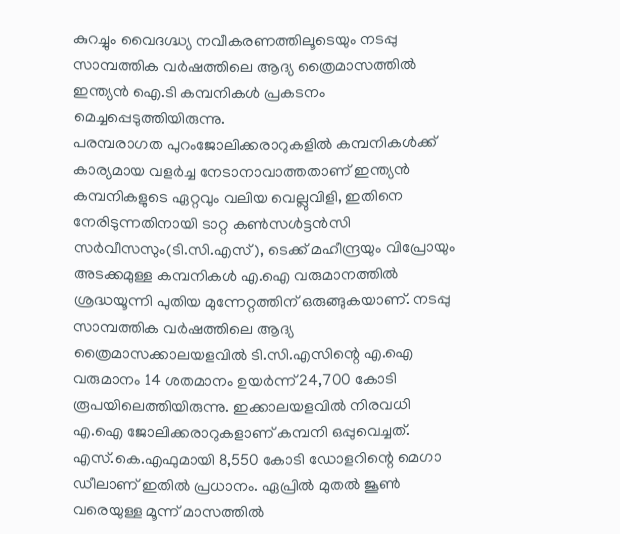കുറച്ചും വൈദഗ്ദ്ധ്യ നവീകരണത്തിലൂടെയും നടപ്പു സാമ്പത്തിക വർഷത്തിലെ ആദ്യ ത്രൈമാസത്തിൽ ഇന്ത്യൻ ഐ.ടി കമ്പനികൾ പ്രകടനം മെച്ചപ്പെടുത്തിയിരുന്നു.
പരമ്പരാഗത പുറംജോലിക്കരാറുകളിൽ കമ്പനികൾക്ക് കാര്യമായ വളർച്ച നേടാനാവാത്തതാണ് ഇന്ത്യൻ കമ്പനികളുടെ ഏറ്റവും വലിയ വെല്ലുവിളി, ഇതിനെ നേരിടുന്നതിനായി ടാറ്റ കൺസൾട്ടൻസി സർവീസസും(ടി.സി.എസ്), ടെക്ക് മഹീന്ദ്രയും വിപ്രോയും അടക്കമുള്ള കമ്പനികൾ എ.ഐ വരുമാനത്തിൽ ശ്രദ്ധയൂന്നി പുതിയ മുന്നേറ്റത്തിന് ഒരുങ്ങുകയാണ്. നടപ്പു സാമ്പത്തിക വർഷത്തിലെ ആദ്യ ത്രൈമാസക്കാലയളവിൽ ടി.സി.എസിന്റെ എ.ഐ വരുമാനം 14 ശതമാനം ഉയർന്ന് 24,700 കോടി രൂപയിലെത്തിയിരുന്നു. ഇക്കാലയളവിൽ നിരവധി എ.ഐ ജോലിക്കരാറുകളാണ് കമ്പനി ഒപ്പുവെച്ചത്. എസ്.കെ.എഫുമായി 8,550 കോടി ഡോളറിന്റെ മെഗാ ഡീലാണ് ഇതിൽ പ്രധാനം. ഏപ്രിൽ മുതൽ ജൂൺ വരെയുള്ള മൂന്ന് മാസത്തിൽ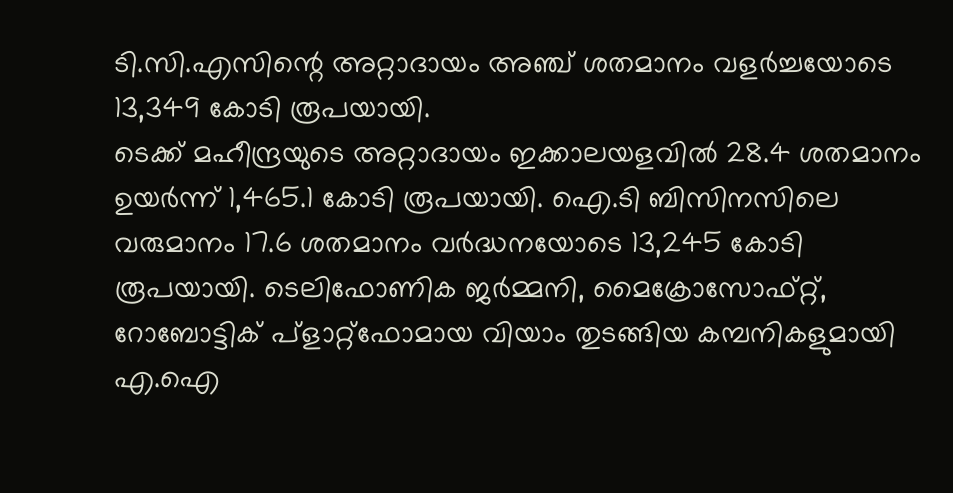ടി.സി.എസിന്റെ അറ്റാദായം അഞ്ച് ശതമാനം വളർച്ചയോടെ 13,349 കോടി രൂപയായി.
ടെക്ക് മഹീന്ദ്രയുടെ അറ്റാദായം ഇക്കാലയളവിൽ 28.4 ശതമാനം ഉയർന്ന് 1,465.1 കോടി രൂപയായി. ഐ.ടി ബിസിനസിലെ വരുമാനം 17.6 ശതമാനം വർദ്ധനയോടെ 13,245 കോടി രൂപയായി. ടെലിഫോണിക ജർമ്മനി, മൈക്രോസോഫ്റ്റ്, റോബോട്ടിക് പ്ളാറ്റ്ഫോമായ വിയാം തുടങ്ങിയ കമ്പനികളുമായി എ.ഐ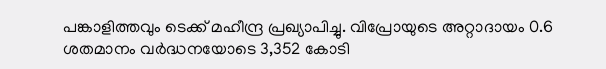പങ്കാളിത്തവും ടെക്ക് മഹീന്ദ്ര പ്രഖ്യാപിച്ചു. വിപ്രോയുടെ അറ്റാദായം 0.6 ശതമാനം വർദ്ധനയോടെ 3,352 കോടി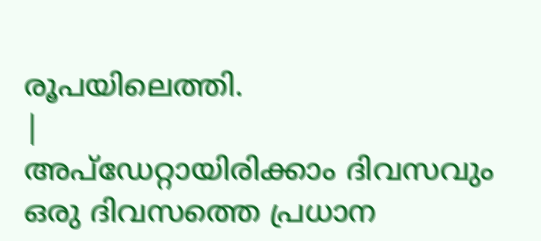രൂപയിലെത്തി.
|
അപ്ഡേറ്റായിരിക്കാം ദിവസവും
ഒരു ദിവസത്തെ പ്രധാന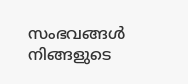സംഭവങ്ങൾ നിങ്ങളുടെ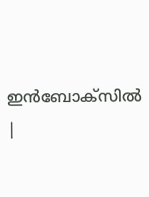ഇൻബോക്സിൽ |